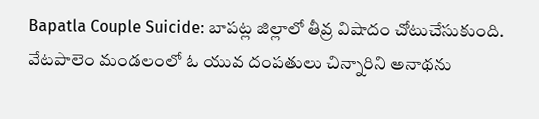Bapatla Couple Suicide: బాపట్ల జిల్లాలో తీవ్ర విషాదం చోటుచేసుకుంది. వేటపాలెం మండలంలో ఓ యువ దంపతులు చిన్నారిని అనాథను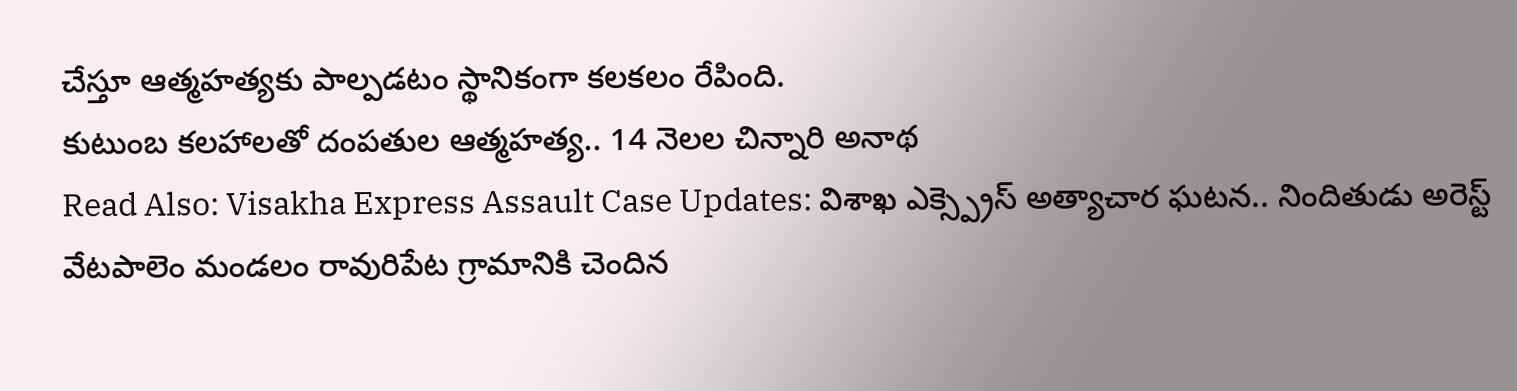చేస్తూ ఆత్మహత్యకు పాల్పడటం స్థానికంగా కలకలం రేపింది.
కుటుంబ కలహాలతో దంపతుల ఆత్మహత్య.. 14 నెలల చిన్నారి అనాథ
Read Also: Visakha Express Assault Case Updates: విశాఖ ఎక్స్ప్రెస్ అత్యాచార ఘటన.. నిందితుడు అరెస్ట్
వేటపాలెం మండలం రావురిపేట గ్రామానికి చెందిన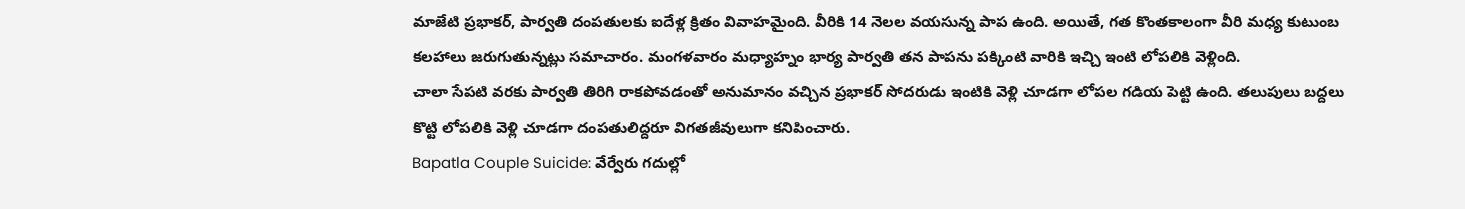మాజేటి ప్రభాకర్, పార్వతి దంపతులకు ఐదేళ్ల క్రితం వివాహమైంది. వీరికి 14 నెలల వయసున్న పాప ఉంది. అయితే, గత కొంతకాలంగా వీరి మధ్య కుటుంబ కలహాలు జరుగుతున్నట్లు సమాచారం. మంగళవారం మధ్యాహ్నం భార్య పార్వతి తన పాపను పక్కింటి వారికి ఇచ్చి ఇంటి లోపలికి వెళ్లింది.
చాలా సేపటి వరకు పార్వతి తిరిగి రాకపోవడంతో అనుమానం వచ్చిన ప్రభాకర్ సోదరుడు ఇంటికి వెళ్లి చూడగా లోపల గడియ పెట్టి ఉంది. తలుపులు బద్దలు కొట్టి లోపలికి వెళ్లి చూడగా దంపతులిద్దరూ విగతజీవులుగా కనిపించారు.
Bapatla Couple Suicide: వేర్వేరు గదుల్లో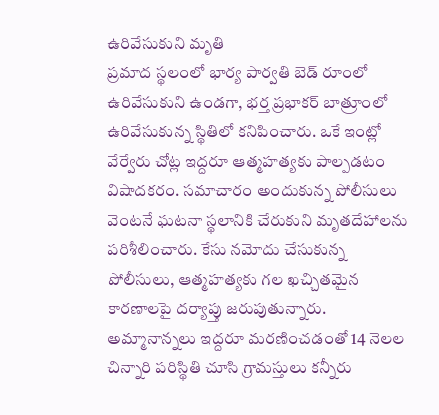ఉరివేసుకుని మృతి
ప్రమాద స్థలంలో భార్య పార్వతి బెడ్ రూంలో ఉరివేసుకుని ఉండగా, భర్త ప్రభాకర్ బాత్రూంలో ఉరివేసుకున్న స్థితిలో కనిపించారు. ఒకే ఇంట్లో వేర్వేరు చోట్ల ఇద్దరూ ఆత్మహత్యకు పాల్పడటం విషాదకరం. సమాచారం అందుకున్న పోలీసులు వెంటనే ఘటనా స్థలానికి చేరుకుని మృతదేహాలను పరిశీలించారు. కేసు నమోదు చేసుకున్న పోలీసులు, ఆత్మహత్యకు గల ఖచ్చితమైన కారణాలపై దర్యాప్తు జరుపుతున్నారు. అమ్మానాన్నలు ఇద్దరూ మరణించడంతో 14 నెలల చిన్నారి పరిస్థితి చూసి గ్రామస్తులు కన్నీరు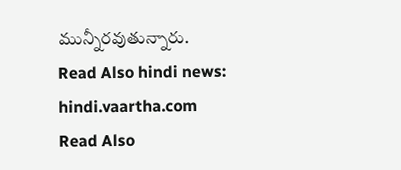మున్నీరవుతున్నారు.
Read Also hindi news: hindi.vaartha.com
Read Also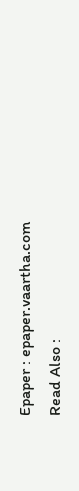Epaper : epaper.vaartha.com
Read Also :